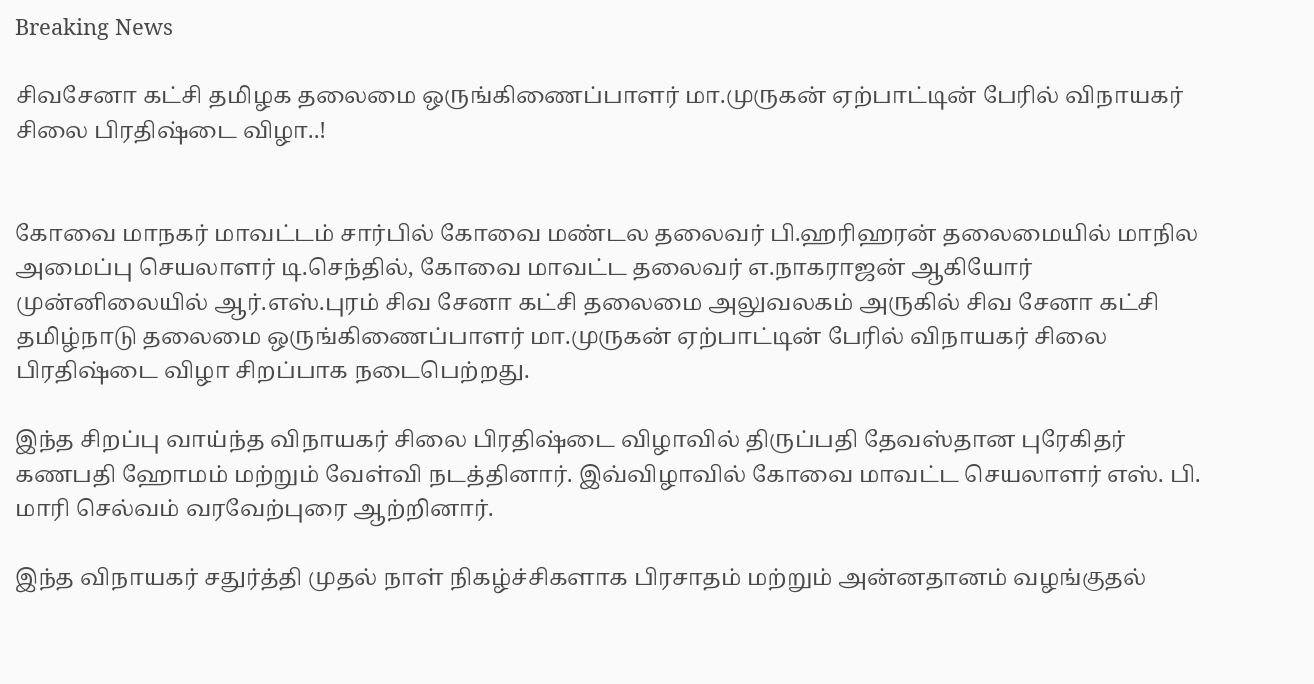Breaking News

சிவசேனா கட்சி தமிழக தலைமை ஒருங்கிணைப்பாளர் மா.முருகன் ஏற்பாட்டின் பேரில் விநாயகர் சிலை பிரதிஷ்டை விழா..!


கோவை மாநகர் மாவட்டம் சார்பில் கோவை மண்டல தலைவர் பி.ஹரிஹரன் தலைமையில் மாநில அமைப்பு செயலாளர் டி.செந்தில், கோவை மாவட்ட தலைவர் எ.நாகராஜன் ஆகியோர் முன்னிலையில் ஆர்.எஸ்.புரம் சிவ சேனா கட்சி தலைமை அலுவலகம் அருகில் சிவ சேனா கட்சி தமிழ்நாடு தலைமை ஒருங்கிணைப்பாளர் மா.முருகன் ஏற்பாட்டின் பேரில் விநாயகர் சிலை பிரதிஷ்டை விழா சிறப்பாக நடைபெற்றது.

இந்த சிறப்பு வாய்ந்த விநாயகர் சிலை பிரதிஷ்டை விழாவில் திருப்பதி தேவஸ்தான புரேகிதர் கணபதி ஹோமம் மற்றும் வேள்வி நடத்தினார். இவ்விழாவில் கோவை மாவட்ட செயலாளர் எஸ். பி. மாரி செல்வம் வரவேற்புரை ஆற்றினார்.

இந்த விநாயகர் சதுர்த்தி முதல் நாள் நிகழ்ச்சிகளாக பிரசாதம் மற்றும் அன்னதானம் வழங்குதல்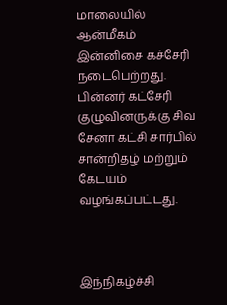மாலையில் ஆன்மீகம் இன்னிசை கச்சேரி நடைபெற்றது. பின்னர் கட்சேரி குழுவினருக்கு சிவ சேனா கட்சி சார்பில் சான்றிதழ் மற்றும் கேடயம் வழங்கப்பட்டது.



இந்நிகழ்ச்சி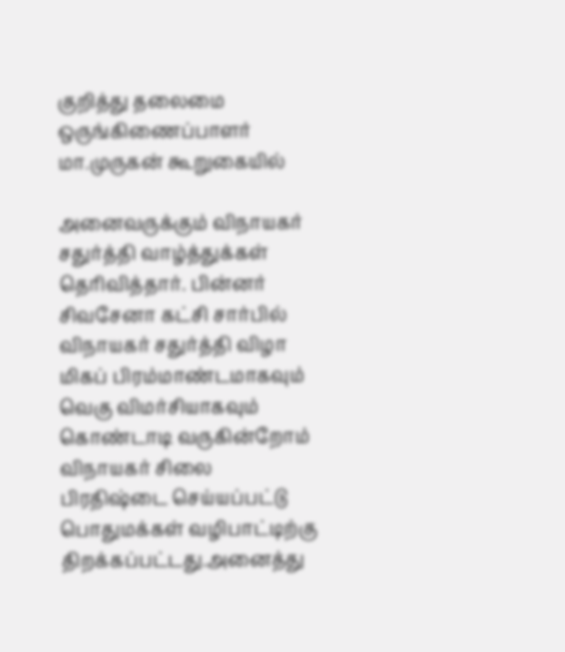குறித்து தலைமை ஒருங்கிணைப்பாளர் மா.முருகன் கூறுகையில்

அனைவருக்கும் விநாயகர் சதுர்த்தி வாழ்த்துக்கள் தெரிவித்தார். பின்னர் சிவசேனா கட்சி சார்பில் விநாயகர் சதுர்த்தி விழா மிகப் பிரம்மாண்டமாகவும் வெகு விமர்சியாகவும் கொண்டாடி வருகின்றோம் விநாயகர் சிலை பிரதிஷ்டை செய்யப்பட்டு பொதுமக்கள் வழிபாட்டிற்கு திறக்கப்பட்டது.அனைத்து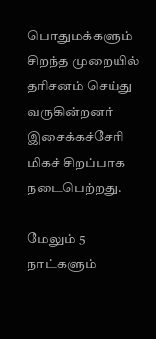பொதுமக்களும் சிறந்த முறையில் தரிசனம் செய்து வருகின்றனர் இசைக்கச்சேரி மிகச் சிறப்பாக நடைபெற்றது.

மேலும் 5 நாட்களும்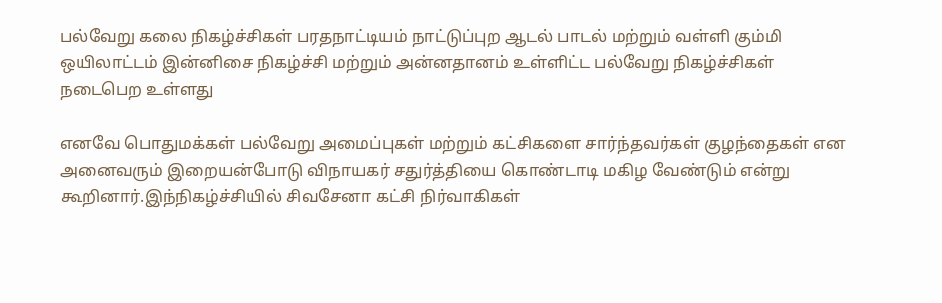பல்வேறு கலை நிகழ்ச்சிகள் பரதநாட்டியம் நாட்டுப்புற ஆடல் பாடல் மற்றும் வள்ளி கும்மி ஒயிலாட்டம் இன்னிசை நிகழ்ச்சி மற்றும் அன்னதானம் உள்ளிட்ட பல்வேறு நிகழ்ச்சிகள் நடைபெற உள்ளது

எனவே பொதுமக்கள் பல்வேறு அமைப்புகள் மற்றும் கட்சிகளை சார்ந்தவர்கள் குழந்தைகள் என அனைவரும் இறையன்போடு விநாயகர் சதுர்த்தியை கொண்டாடி மகிழ வேண்டும் என்று கூறினார்.இந்நிகழ்ச்சியில் சிவசேனா கட்சி நிர்வாகிகள்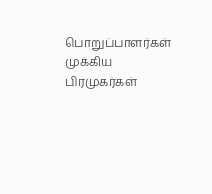பொறுப்பாளர்கள் முக்கிய பிரமுகர்கள்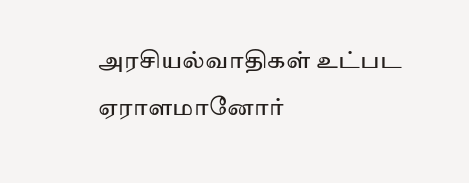அரசியல்வாதிகள் உட்பட ஏராளமானோர்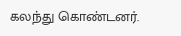கலந்து கொண்டனர்.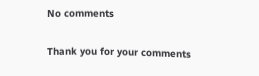No comments

Thank you for your comments